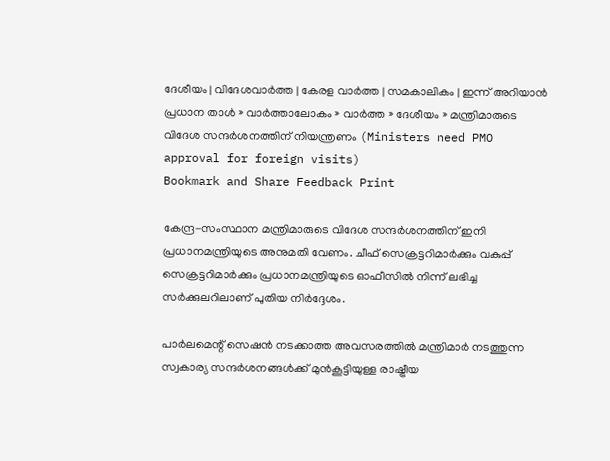ദേശീയം | വിദേശവാര്‍ത്ത | കേരള വാര്‍ത്ത | സമകാലികം | ഇന്ന് അറിയാന്‍
പ്രധാന താള്‍ » വാര്‍ത്താലോകം » വാര്‍ത്ത » ദേശീയം » മന്ത്രിമാരുടെ വിദേശ സന്ദര്‍ശനത്തിന് നിയന്ത്രണം (Ministers need PMO approval for foreign visits)
Bookmark and Share Feedback Print

കേന്ദ്ര-സംസ്ഥാന മന്ത്രിമാരുടെ വിദേശ സന്ദര്‍ശനത്തിന് ഇനി പ്രധാനമന്ത്രിയുടെ അനുമതി വേണം. ചീഫ് സെക്രട്ടറിമാര്‍ക്കും വകുപ്പ് സെക്രട്ടറിമാര്‍ക്കും പ്രധാനമന്ത്രിയുടെ ഓഫീസില്‍ നിന്ന് ലഭിച്ച സര്‍ക്കുലറിലാണ് പുതിയ നിര്‍ദ്ദേശം.

പാര്‍ലമെന്റ് സെഷന്‍ നടക്കാത്ത അവസരത്തില്‍ മന്ത്രിമാര്‍ നടത്തുന്ന സ്വകാര്യ സന്ദര്‍ശനങ്ങള്‍ക്ക് മുന്‍‌കൂട്ടിയുള്ള രാഷ്ട്രീയ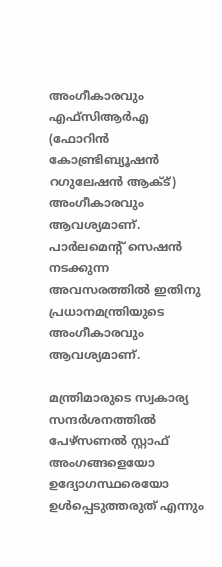അംഗീകാരവും എഫ്‌സി‌ആര്‍‌എ (ഫോറിന്‍ കോണ്ട്രിബ്യൂഷന്‍ റഗുലേഷന്‍ ആക്ട്) അംഗീകാരവും ആവശ്യമാണ്. പാര്‍ലമെന്റ് സെഷന്‍ നടക്കുന്ന അവസരത്തില്‍ ഇതിനു പ്രധാനമന്ത്രിയുടെ അംഗീകാരവും ആവശ്യമാണ്.

മന്ത്രിമാരുടെ സ്വകാര്യ സന്ദര്‍ശനത്തില്‍ പേഴ്സണല്‍ സ്റ്റാഫ് അംഗങ്ങളെയോ ഉദ്യോഗസ്ഥരെയോ ഉള്‍പ്പെടുത്തരുത് എന്നും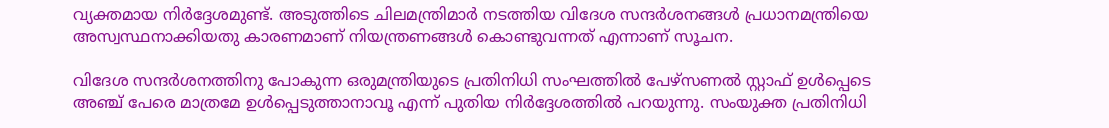വ്യക്തമായ നിര്‍ദ്ദേശമുണ്ട്. അടുത്തിടെ ചിലമന്ത്രിമാര്‍ നടത്തിയ വിദേശ സന്ദര്‍ശനങ്ങള്‍ പ്രധാനമന്ത്രിയെ അസ്വസ്ഥനാ‍ക്കിയതു കാരണമാണ് നിയന്ത്രണങ്ങള്‍ കൊണ്ടുവന്നത് എന്നാണ് സൂചന.

വിദേശ സന്ദര്‍ശനത്തിനു പോകുന്ന ഒരുമന്ത്രിയുടെ പ്രതിനിധി സംഘത്തില്‍ പേഴ്സണല്‍ സ്റ്റാഫ് ഉള്‍പ്പെടെ അഞ്ച് പേരെ മാത്രമേ ഉള്‍പ്പെടുത്താനാവൂ എന്ന് പുതിയ നിര്‍ദ്ദേശത്തില്‍ പറയുന്നു. സംയുക്ത പ്രതിനിധി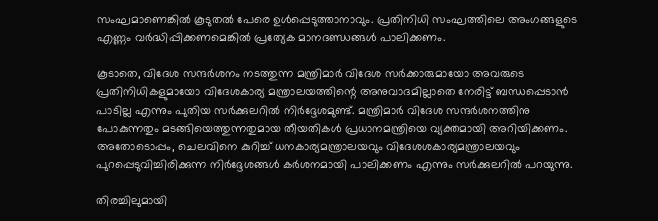സംഘമാണെങ്കില്‍ കൂടുതല്‍ പേരെ ഉള്‍പ്പെടുത്താനാവും. പ്രതിനിധി സംഘത്തിലെ അംഗങ്ങളുടെ എണ്ണം വര്‍ദ്ധിപ്പിക്കണമെങ്കില്‍ പ്രത്യേക മാനദണ്ഡങ്ങള്‍ പാലിക്കണം.

കൂടാതെ, വിദേശ സന്ദര്‍ശനം നടത്തുന്ന മന്ത്രിമാര്‍ വിദേശ സര്‍ക്കാരുമായോ അവരുടെ പ്രതിനിധികളുമായോ വിദേശകാര്യ മന്ത്രാലയത്തിന്റെ അനുവാദമില്ലാതെ നേരിട്ട് ബന്ധപ്പെടാന്‍ പാടില്ല എന്നും പുതിയ സര്‍ക്കുലറില്‍ നിര്‍ദ്ദേശമുണ്ട്. മന്ത്രിമാര്‍ വിദേശ സന്ദര്‍ശനത്തിനു പോകുന്നതും മടങ്ങിയെത്തുന്നതുമായ തീയതികള്‍ പ്രധാനമന്ത്രിയെ വ്യക്തമായി അറിയിക്കണം. അതോടൊപ്പം, ചെലവിനെ കുറിച്ച് ധനകാര്യമന്ത്രാലയവും വിദേശശകാര്യമന്ത്രാലയവും പുറപ്പെടുവിച്ചിരിക്കുന്ന നിര്‍ദ്ദേശങ്ങള്‍ കര്‍ശനമായി പാലിക്കണം എന്നും സര്‍ക്കുലറില്‍ പറയുന്നു.

തിരച്ചിലുമായി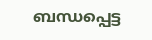ബന്ധപ്പെട്ട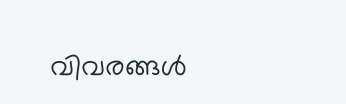വിവരങ്ങള്‍